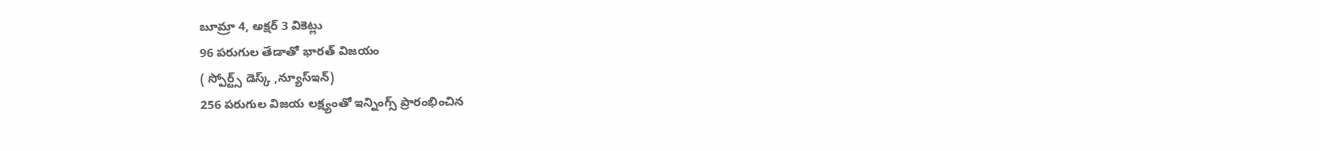బూమ్రా 4, అక్షర్ 3 వికెట్లు
96 పరుగుల తేడాతో భారత్ విజయం
( స్పోర్ట్స్ డెస్క్ ,న్యూస్ఇన్)
256 పరుగుల విజయ లక్ష్యంతో ఇన్నింగ్స్ ప్రారంభించిన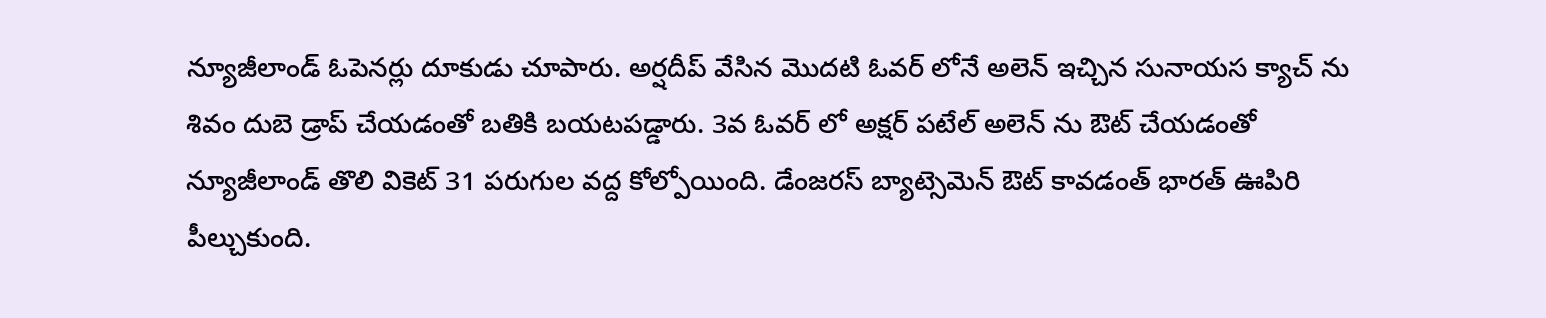న్యూజీలాండ్ ఓపెనర్లు దూకుడు చూపారు. అర్షదీప్ వేసిన మొదటి ఓవర్ లోనే అలెన్ ఇచ్చిన సునాయస క్యాచ్ ను శివం దుబె డ్రాప్ చేయడంతో బతికి బయటపడ్డారు. 3వ ఓవర్ లో అక్షర్ పటేల్ అలెన్ ను ఔట్ చేయడంతో న్యూజీలాండ్ తొలి వికెట్ 31 పరుగుల వద్ద కోల్పోయింది. డేంజరస్ బ్యాట్సెమెన్ ఔట్ కావడంత్ భారత్ ఊపిరి పీల్చుకుంది.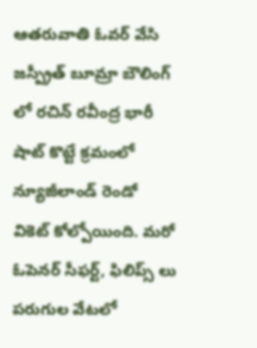ఆతరువాతి ఓవర్ వేసి జస్ప్రీత్ బూమ్రా బౌలింగ్ లో రచిన్ రవీంద్ర భారీ షాట్ కొట్టే క్రమంలో న్యూజీలాండ్ రెండో వికెట్ కోల్పోయింది. మరో ఓపెనర్ సీఫర్ట్, ఫిలిప్స్ లు పరుగుల వేటలో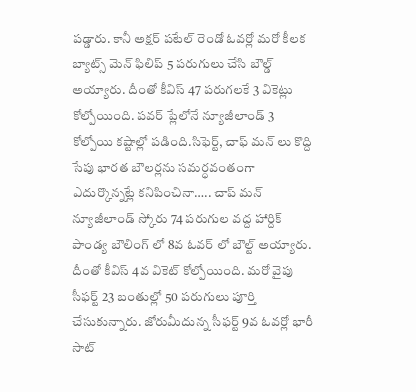పడ్డారు. కానీ అక్షర్ పటేల్ రెండో ఓవర్లో మరో కీలక బ్యాట్స్ మెన్ ఫిలిప్ 5 పరుగులు చేసి బౌల్డ్ అయ్యారు. దీంతో కీవిస్ 47 పరుగలకే 3 వికెట్లు కోల్పోయింది. పవర్ ప్లేలోనే న్యూజీలాండ్ 3 కోల్పోయి కష్టాల్లో పడింది.సిఫెర్ట్, చాఫ్ మన్ లు కొద్ది సేపు భారత బౌలర్లను సమర్ధవంతంగా ఎదుర్కొన్నట్లే కనిపించినా….. చాప్ మన్ న్యూజీలాండ్ స్కోరు 74 పరుగుల వద్ద హార్దిక్ పాండ్య బౌలింగ్ లో 8వ ఓవర్ లో బౌల్ట్ అయ్యారు. దీంతో కీవిస్ 4వ వికెట్ కోల్పోయింది. మరో వైపు సీఫర్ట్ 23 బంతుల్లో 50 పరుగులు పూర్తి చేసుకున్నారు. జోరుమీదున్న సీఫర్ట్ 9వ ఓవర్లో భారీ సాట్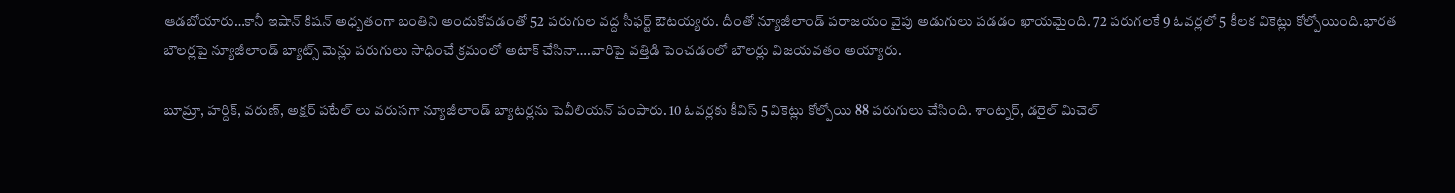ఆడబోయారు…కానీ ఇషాన్ కిషన్ అధ్బతంగా బంతిని అందుకోవడంతో 52 పరుగుల వద్ద సీఫర్ట్ ఔటయ్యరు. దీంతో న్యూజీలాండ్ పరాజయం వైపు అడుగులు పడడం ఖాయమైంది. 72 పరుగలకే 9 ఓవర్లలో 5 కీలక వికెట్లు కోల్పోయింది.భారత బౌలర్లపై న్యూజీలాండ్ బ్యాట్స్ మెన్లు పరుగులు సాధించే క్రమంలో అటాక్ చేసినా….వారిపై వత్తిడి పెంచడంలో బౌలర్లు విజయవతం అయ్యారు.

బూమ్రా, హర్దిక్, వరుణ్, అక్షర్ పటేల్ లు వరుసగా న్యూజీలాండ్ బ్యాటర్లను పెవీలియన్ పంపారు. 10 ఓవర్లకు కీవిస్ 5 వికెట్లు కోల్పోయి 88 పరుగులు చేసింది. శాంట్నర్, డరైల్ మిచెల్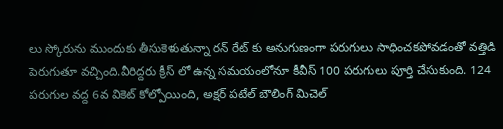లు స్కోరును ముందుకు తీసుకెళుతున్నా రన్ రేట్ కు అనుగుణంగా పరుగులు సాధించకపోవడంతో వత్తిడి పెరుగుతూ వచ్చింది.వీరిద్దరు క్రీస్ లో ఉన్న సమయంలోనూ కీవీస్ 100 పరుగులు పూర్తి చేసుకుంది. 124 పరుగుల వద్ద 6వ వికెట్ కోల్పోయింది, అక్షర్ పటేల్ బౌలింగ్ మిచెల్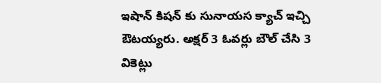ఇషాన్ కిషన్ కు సునాయస క్యాచ్ ఇచ్చి ఔటయ్యరు. అక్షర్ 3 ఓవర్లు బౌల్ చేసి 3 వికెట్లు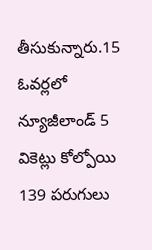తీసుకున్నారు.15 ఓవర్లలో న్యూజీలాండ్ 5 వికెట్లు కోల్పోయి 139 పరుగులు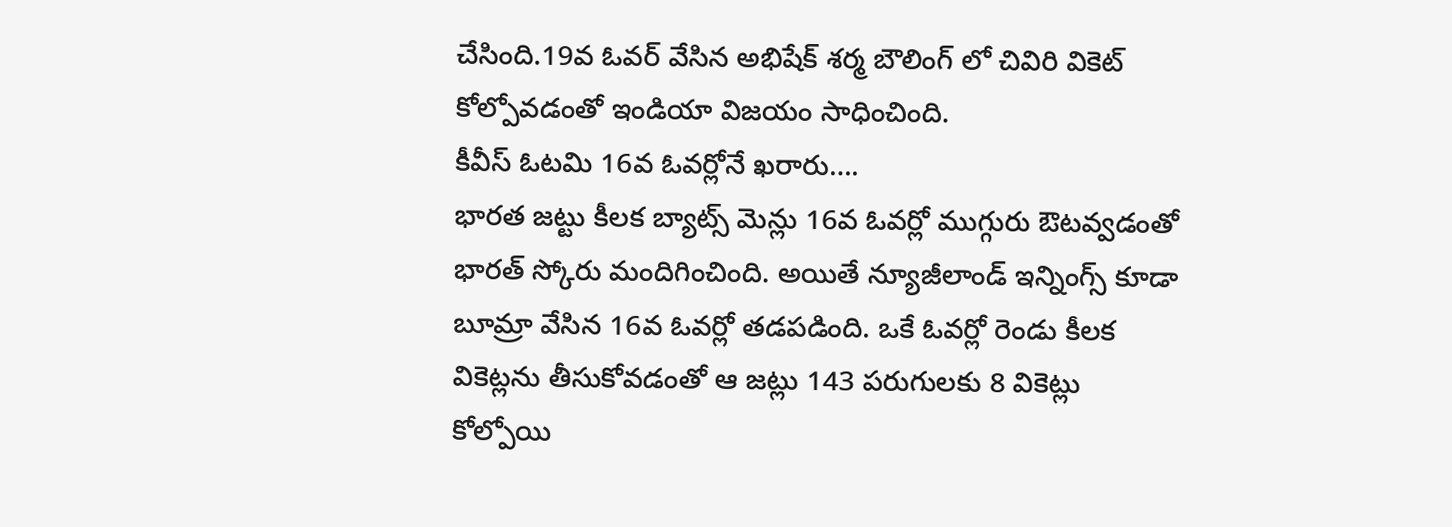చేసింది.19వ ఓవర్ వేసిన అభిషేక్ శర్మ బౌలింగ్ లో చివిరి వికెట్ కోల్పోవడంతో ఇండియా విజయం సాధించింది.
కీవీస్ ఓటమి 16వ ఓవర్లోనే ఖరారు….
భారత జట్టు కీలక బ్యాట్స్ మెన్లు 16వ ఓవర్లో ముగ్గురు ఔటవ్వడంతో భారత్ స్కోరు మందిగించింది. అయితే న్యూజీలాండ్ ఇన్నింగ్స్ కూడా బూమ్రా వేసిన 16వ ఓవర్లో తడపడింది. ఒకే ఓవర్లో రెండు కీలక వికెట్లను తీసుకోవడంతో ఆ జట్లు 143 పరుగులకు 8 వికెట్లు కోల్పోయి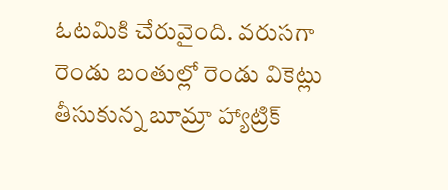ఓటమికి చేరువైంది. వరుసగా రెండు బంతుల్లో రెండు వికెట్లు తీసుకున్న బూమ్రా హ్యాట్రిక్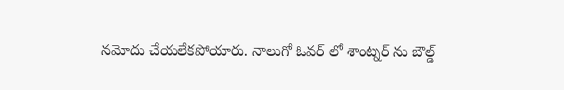నమోదు చేయలేకపోయారు. నాలుగో ఓవర్ లో శాంట్నర్ ను బౌల్డ్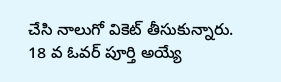చేసి నాలుగో వికెట్ తీసుకున్నారు. 18 వ ఓవర్ పూర్తి అయ్యే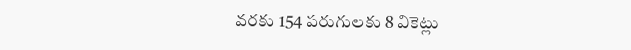వరకు 154 పరుగులకు 8 వికెట్లు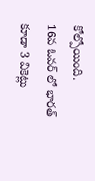కోల్పోయింది.
16వ ఓవర్ లో భారత్ కూడా 3 వికెట్లు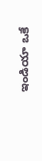ఇండియా ఒకే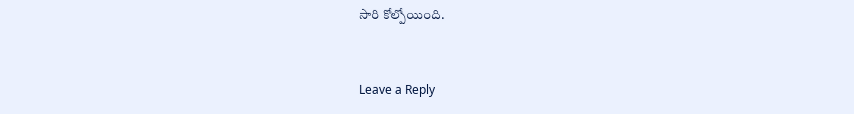సారి కోల్పోయింది.


Leave a Reply